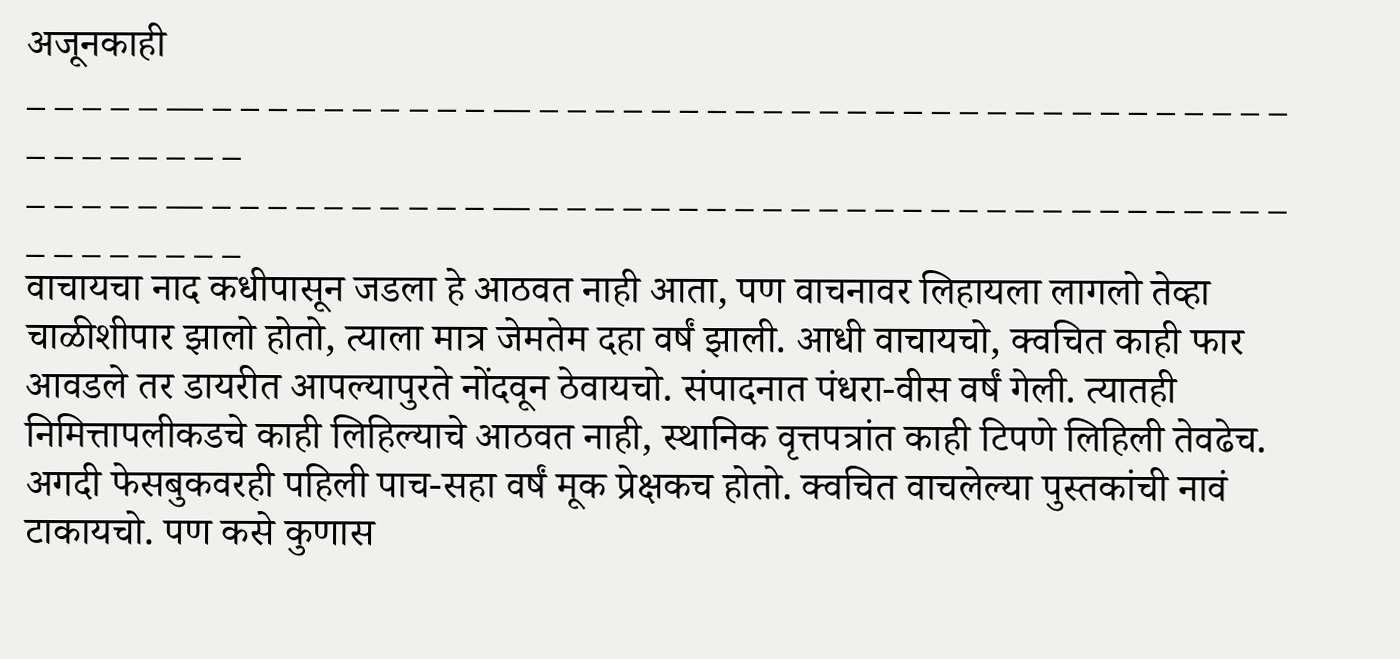अजूनकाही
_ _ _ _ _ __ _ _ _ _ _ _ _ _ _ _ __ _ _ _ _ _ _ _ _ _ _ _ _ _ _ _ _ _ _ _ _ _ _ _ _ _ _ _ _ _ _ _ _ _ _ _
_ _ _ _ _ __ _ _ _ _ _ _ _ _ _ _ __ _ _ _ _ _ _ _ _ _ _ _ _ _ _ _ _ _ _ _ _ _ _ _ _ _ _ _ _ _ _ _ _ _ _ _
वाचायचा नाद कधीपासून जडला हे आठवत नाही आता, पण वाचनावर लिहायला लागलो तेव्हा चाळीशीपार झालो होतो, त्याला मात्र जेमतेम दहा वर्षं झाली. आधी वाचायचो, क्वचित काही फार आवडले तर डायरीत आपल्यापुरते नोंदवून ठेवायचो. संपादनात पंधरा-वीस वर्षं गेली. त्यातही निमित्तापलीकडचे काही लिहिल्याचे आठवत नाही, स्थानिक वृत्तपत्रांत काही टिपणे लिहिली तेवढेच. अगदी फेसबुकवरही पहिली पाच-सहा वर्षं मूक प्रेक्षकच होतो. क्वचित वाचलेल्या पुस्तकांची नावं टाकायचो. पण कसे कुणास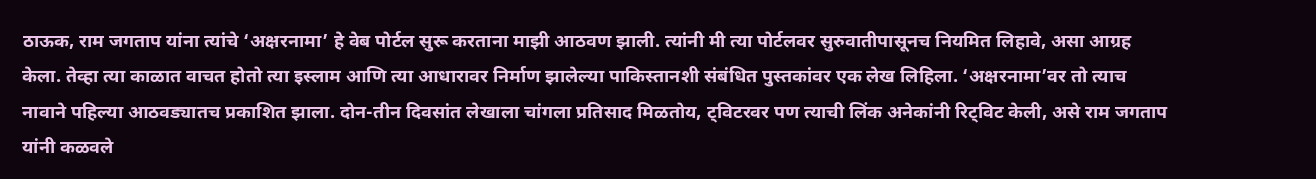ठाऊक, राम जगताप यांना त्यांचे ‘अक्षरनामा’ हे वेब पोर्टल सुरू करताना माझी आठवण झाली. त्यांनी मी त्या पोर्टलवर सुरुवातीपासूनच नियमित लिहावे, असा आग्रह केला. तेव्हा त्या काळात वाचत होतो त्या इस्लाम आणि त्या आधारावर निर्माण झालेल्या पाकिस्तानशी संबंधित पुस्तकांवर एक लेख लिहिला. ‘अक्षरनामा’वर तो त्याच नावाने पहिल्या आठवड्यातच प्रकाशित झाला. दोन-तीन दिवसांत लेखाला चांगला प्रतिसाद मिळतोय, ट्विटरवर पण त्याची लिंक अनेकांनी रिट्विट केली, असे राम जगताप यांनी कळवले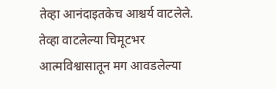तेव्हा आनंदाइतकेच आश्चर्य वाटलेले. तेव्हा वाटलेल्या चिमूटभर आत्मविश्वासातून मग आवडलेल्या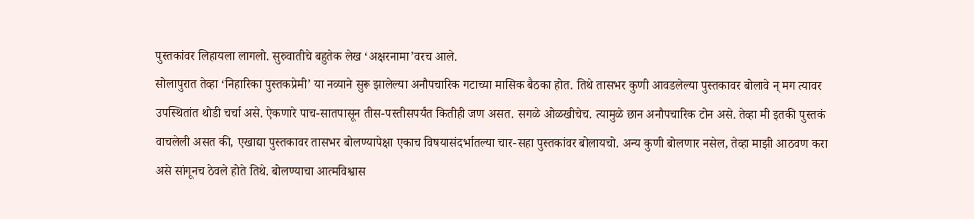पुस्तकांवर लिहायला लागलो. सुरुवातीचे बहुतेक लेख ‘अक्षरनामा’वरच आले.
सोलापुरात तेव्हा ‘निहारिका पुस्तकप्रेमी’ या नव्याने सुरू झालेल्या अनौपचारिक गटाच्या मासिक बैठका होत. तिथे तासभर कुणी आवडलेल्या पुस्तकावर बोलावे न् मग त्यावर उपस्थितांत थोडी चर्चा असे. ऐकणारे पाच-सातपासून तीस-पस्तीसपर्यंत कितीही जण असत. सगळे ओळखीचेच. त्यामुळे छान अनौपचारिक टोन असे. तेव्हा मी इतकी पुस्तकं वाचलेली असत की, एखाद्या पुस्तकावर तासभर बोलण्यापेक्षा एकाच विषयासंदर्भातल्या चार-सहा पुस्तकांवर बोलायचो. अन्य कुणी बोलणार नसेल, तेव्हा माझी आठवण करा असे सांगूनच ठेवले होते तिथे. बोलण्याचा आत्मविश्वास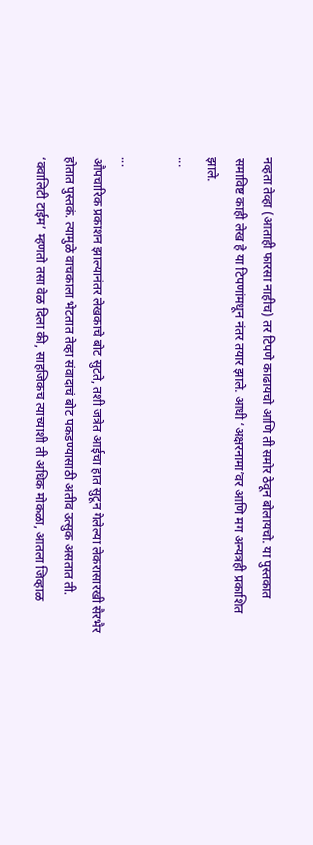नव्हता तेव्हा (आताही फारसा नाहीच) तर टिपणे काढायचो आणि ती समोर ठेवून बोलायचो. या पुस्तकात समाविष्ट काही लेख हे या टिपणांमधून नंतर तयार झाले. आधी ‘अक्षरनामा’वर आणि मग अन्यत्रही प्रकाशित झाले.
...

...
औपचारिक प्रकाशन झाल्यानंतर लेखकाचे बोट सुटते, तशी जत्रेत आईचा हात सुटून गेलेल्या लेकरासारखी सैरभैर होतात पुस्तकं. त्यामुळे वाचकाला भेटतात तेव्हा संवादाचं बोट पकडण्यासाठी अतीव उत्सुक असतात ती. ‘क्वालिटी टाईम’ म्हणतो तसा वेळ दिला की, साहजिकच त्याच्याशी ती अधिक मोकळा, आतला जिव्हाळ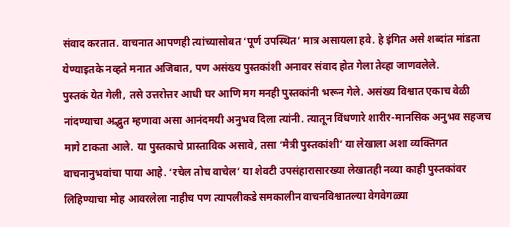संवाद करतात. वाचनात आपणही त्यांच्यासोबत ‘पूर्ण उपस्थित’ मात्र असायला हवे. हे इंगित असे शब्दांत मांडता येण्याइतके नव्हते मनात अजिबात, पण असंख्य पुस्तकांशी अनावर संवाद होत गेला तेव्हा जाणवलेले.
पुस्तकं येत गेली, तसे उत्तरोत्तर आधी घर आणि मग मनही पुस्तकांनी भरून गेले. असंख्य विश्वात एकाच वेळी नांदण्याचा अद्भुत म्हणावा असा आनंदमयी अनुभव दिला त्यांनी. त्यातून विंधणारे शारीर-मानसिक अनुभव सहजच मागे टाकता आले. या पुस्तकाचे प्रास्ताविक असावे, तसा ‘मैत्री पुस्तकांशी’ या लेखाला अशा व्यक्तिगत वाचनानुभवांचा पाया आहे. ‘रचेल तोच वाचेल’ या शेवटी उपसंहारासारख्या लेखातही नव्या काही पुस्तकांवर लिहिण्याचा मोह आवरलेला नाहीच पण त्यापलीकडे समकालीन वाचनविश्वातल्या वेगवेगळ्या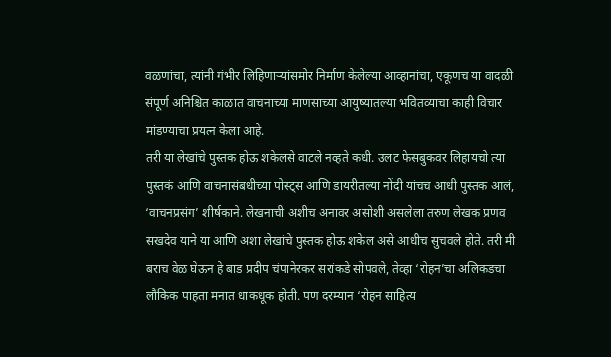वळणांचा, त्यांनी गंभीर लिहिणाऱ्यांसमोर निर्माण केलेल्या आव्हानांचा, एकूणच या वादळी संपूर्ण अनिश्चित काळात वाचनाच्या माणसाच्या आयुष्यातल्या भवितव्याचा काही विचार मांडण्याचा प्रयत्न केला आहे.
तरी या लेखांचे पुस्तक होऊ शकेलसे वाटले नव्हते कधी. उलट फेसबुकवर लिहायचो त्या पुस्तकं आणि वाचनासंबधीच्या पोस्ट्स आणि डायरीतल्या नोंदी यांचच आधी पुस्तक आलं, ‘वाचनप्रसंग’ शीर्षकाने. लेखनाची अशीच अनावर असोशी असलेला तरुण लेखक प्रणव सखदेव याने या आणि अशा लेखांचे पुस्तक होऊ शकेल असे आधीच सुचवले होते. तरी मी बराच वेळ घेऊन हे बाड प्रदीप चंपानेरकर सरांकडे सोपवले, तेव्हा ‘रोहन’चा अलिकडचा लौकिक पाहता मनात धाकधूक होती. पण दरम्यान ‘रोहन साहित्य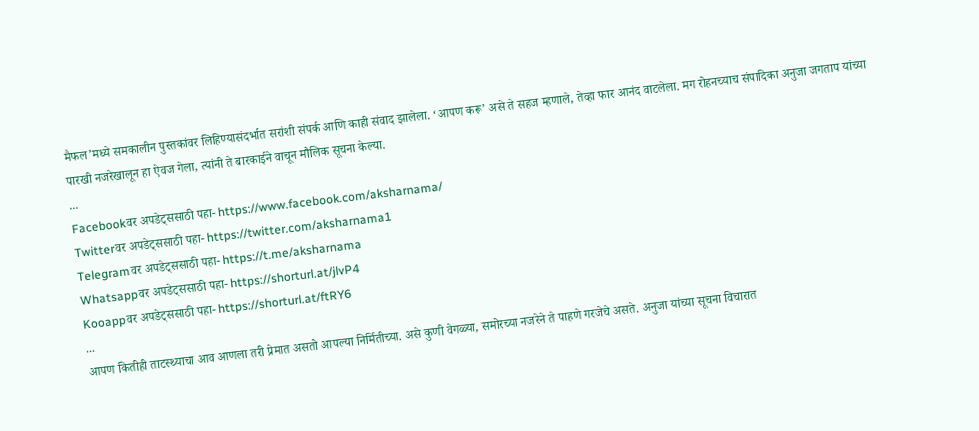मैफल’मध्ये समकालीन पुस्तकांवर लिहिण्यासंदर्भात सरांशी संपर्क आणि काही संवाद झालेला. ‘आपण करू’ असे ते सहज म्हणाले, तेव्हा फार आनंद वाटलेला. मग रोहनच्याच संपादिका अनुजा जगताप यांच्या पारखी नजरेखालून हा ऐवज गेला, त्यांनी ते बारकाईने वाचून मौलिक सूचना केल्या.
...
Facebookवर अपडेट्ससाठी पहा- https://www.facebook.com/aksharnama/
Twitterवर अपडेट्ससाठी पहा- https://twitter.com/aksharnama1
Telegramवर अपडेट्ससाठी पहा- https://t.me/aksharnama
Whatsappवर अपडेट्ससाठी पहा- https://shorturl.at/jlvP4
Kooappवर अपडेट्ससाठी पहा- https://shorturl.at/ftRY6
...
आपण कितीही ताटस्थ्याचा आव आणला तरी प्रेमात असतो आपल्या निर्मितीच्या. असे कुणी वेगळ्या, समोरच्या नजरेने ते पाहणे गरजेचे असते. अनुजा यांच्या सूचना विचारात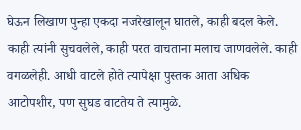घेऊन लिखाण पुन्हा एकदा नजरेखालून घातले, काही बदल केले. काही त्यांनी सुचवलेले, काही परत वाचताना मलाच जाणवलेले. काही वगळलेही. आधी वाटले होते त्यापेक्षा पुस्तक आता अधिक आटोपशीर, पण सुघड वाटतेय ते त्यामुळे.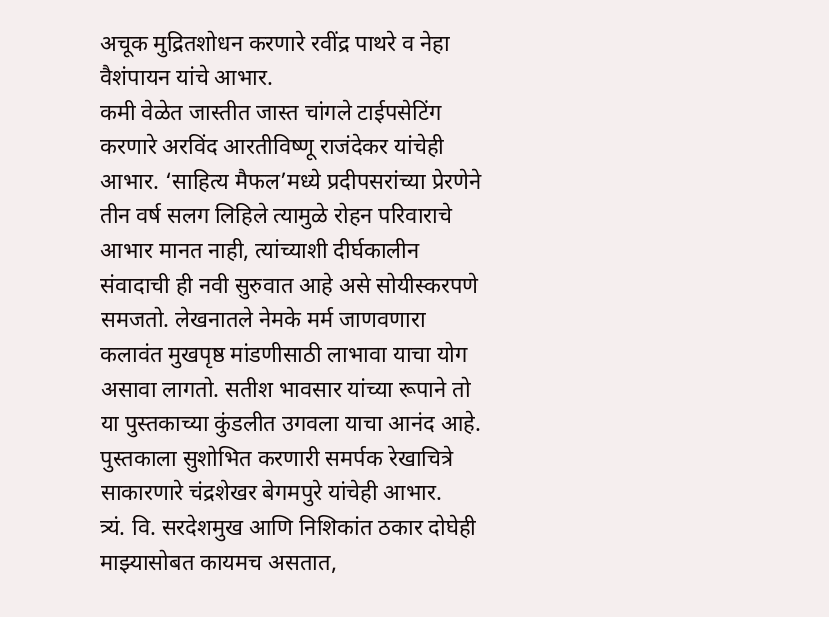अचूक मुद्रितशोधन करणारे रवींद्र पाथरे व नेहा वैशंपायन यांचे आभार.
कमी वेळेत जास्तीत जास्त चांगले टाईपसेटिंग करणारे अरविंद आरतीविष्णू राजंदेकर यांचेही आभार. ‘साहित्य मैफल’मध्ये प्रदीपसरांच्या प्रेरणेने तीन वर्ष सलग लिहिले त्यामुळे रोहन परिवाराचे आभार मानत नाही, त्यांच्याशी दीर्घकालीन संवादाची ही नवी सुरुवात आहे असे सोयीस्करपणे समजतो. लेखनातले नेमके मर्म जाणवणारा कलावंत मुखपृष्ठ मांडणीसाठी लाभावा याचा योग असावा लागतो. सतीश भावसार यांच्या रूपाने तो या पुस्तकाच्या कुंडलीत उगवला याचा आनंद आहे. पुस्तकाला सुशोभित करणारी समर्पक रेखाचित्रे साकारणारे चंद्रशेखर बेगमपुरे यांचेही आभार.
त्र्यं. वि. सरदेशमुख आणि निशिकांत ठकार दोघेही माझ्यासोबत कायमच असतात,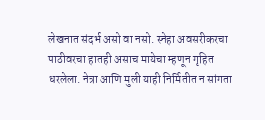लेखनात संदर्भ असो वा नसो. स्नेहा अवसरीकरचा पाठीवरचा हातही असाच मायेचा म्हणून गृहित धरलेला. नेत्रा आणि मुली याही निर्मितीत न सांगता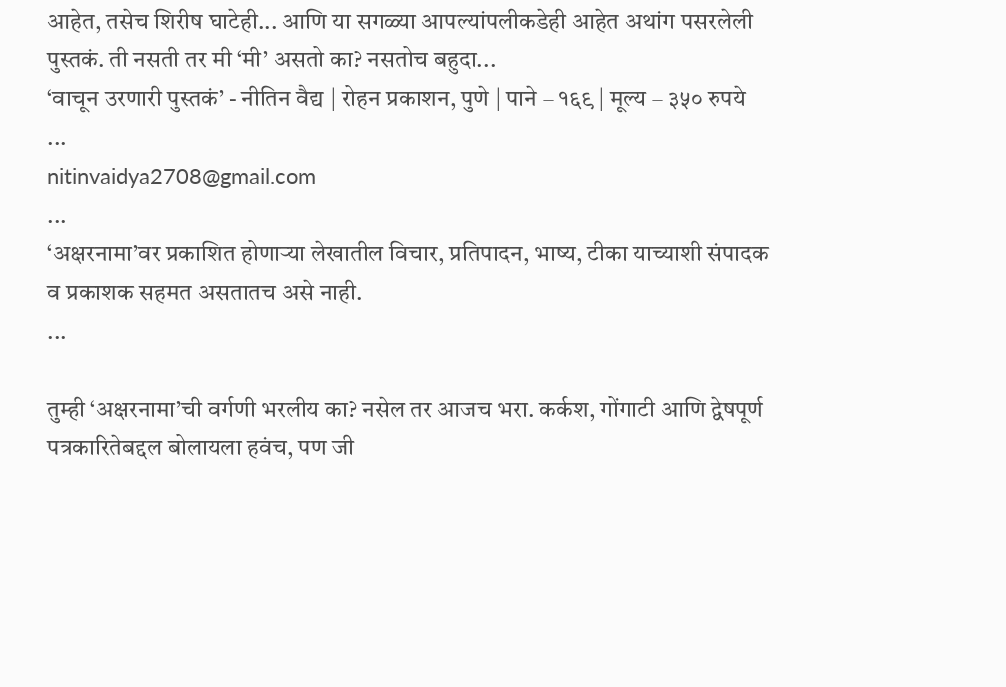आहेत, तसेच शिरीष घाटेही... आणि या सगळ्या आपल्यांपलीकडेही आहेत अथांग पसरलेली पुस्तकं. ती नसती तर मी ‘मी’ असतो का? नसतोच बहुदा...
‘वाचून उरणारी पुस्तकं’ - नीतिन वैद्य | रोहन प्रकाशन, पुणे | पाने – १६९ | मूल्य – ३५० रुपये
...
nitinvaidya2708@gmail.com
...
‘अक्षरनामा’वर प्रकाशित होणाऱ्या लेखातील विचार, प्रतिपादन, भाष्य, टीका याच्याशी संपादक व प्रकाशक सहमत असतातच असे नाही.
...

तुम्ही ‘अक्षरनामा’ची वर्गणी भरलीय का? नसेल तर आजच भरा. कर्कश, गोंगाटी आणि द्वेषपूर्ण पत्रकारितेबद्दल बोलायला हवंच, पण जी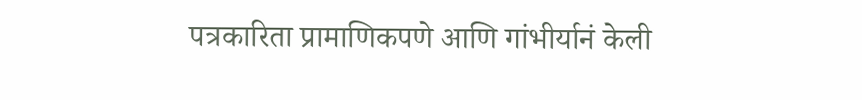पत्रकारिता प्रामाणिकपणे आणि गांभीर्यानं केली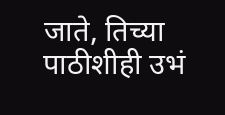जाते, तिच्या पाठीशीही उभं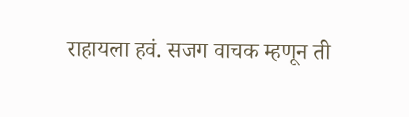राहायला हवं. सजग वाचक म्हणून ती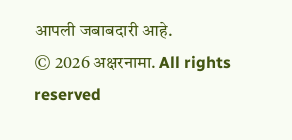आपली जबाबदारी आहे.
© 2026 अक्षरनामा. All rights reserved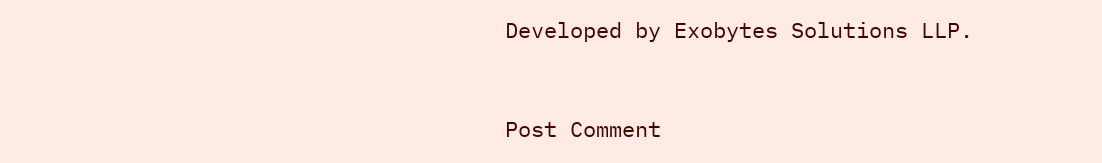Developed by Exobytes Solutions LLP.


Post Comment